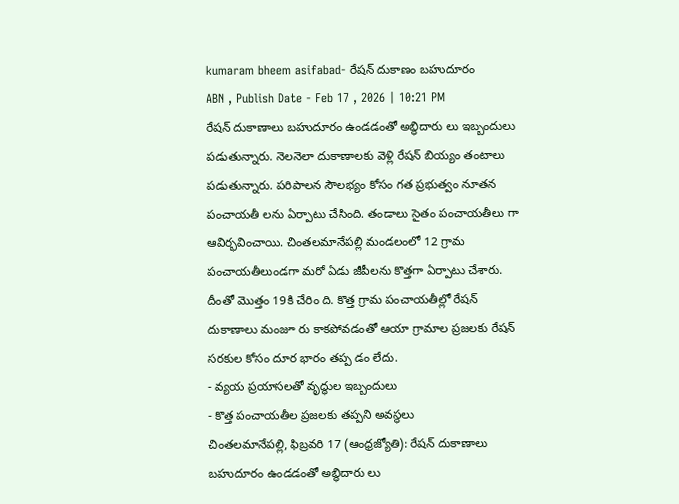kumaram bheem asifabad- రేషన్ దుకాణం బహుదూరం
ABN , Publish Date - Feb 17 , 2026 | 10:21 PM
రేషన్ దుకాణాలు బహుదూరం ఉండడంతో అబ్ధిదారు లు ఇబ్బందులు పడుతున్నారు. నెలనెలా దుకాణాలకు వెళ్లి రేషన్ బియ్యం తంటాలు పడుతున్నారు. పరిపాలన సౌలభ్యం కోసం గత ప్రభుత్వం నూతన పంచాయతీ లను ఏర్పాటు చేసింది. తండాలు సైతం పంచాయతీలు గా ఆవిర్భవించాయి. చింతలమానేపల్లి మండలంలో 12 గ్రామ పంచాయతీలుండగా మరో ఏడు జీపీలను కొత్తగా ఏర్పాటు చేశారు. దీంతో మొత్తం 19కి చేరిం ది. కొత్త గ్రామ పంచాయతీల్లో రేషన్ దుకాణాలు మంజూ రు కాకపోవడంతో ఆయా గ్రామాల ప్రజలకు రేషన్ సరకుల కోసం దూర భారం తప్ప డం లేదు.
- వ్యయ ప్రయాసలతో వృద్ధుల ఇబ్బందులు
- కొత్త పంచాయతీల ప్రజలకు తప్పని అవస్థలు
చింతలమానేపల్లి, ఫిబ్రవరి 17 (ఆంధ్రజ్యోతి): రేషన్ దుకాణాలు బహుదూరం ఉండడంతో అబ్ధిదారు లు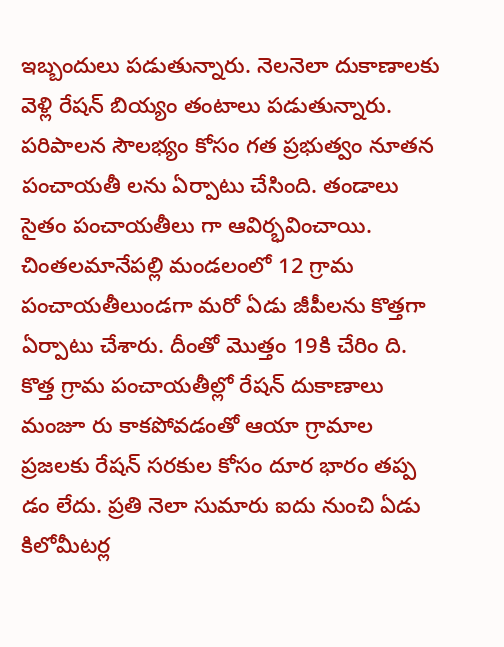ఇబ్బందులు పడుతున్నారు. నెలనెలా దుకాణాలకు వెళ్లి రేషన్ బియ్యం తంటాలు పడుతున్నారు. పరిపాలన సౌలభ్యం కోసం గత ప్రభుత్వం నూతన పంచాయతీ లను ఏర్పాటు చేసింది. తండాలు సైతం పంచాయతీలు గా ఆవిర్భవించాయి. చింతలమానేపల్లి మండలంలో 12 గ్రామ పంచాయతీలుండగా మరో ఏడు జీపీలను కొత్తగా ఏర్పాటు చేశారు. దీంతో మొత్తం 19కి చేరిం ది. కొత్త గ్రామ పంచాయతీల్లో రేషన్ దుకాణాలు మంజూ రు కాకపోవడంతో ఆయా గ్రామాల ప్రజలకు రేషన్ సరకుల కోసం దూర భారం తప్ప డం లేదు. ప్రతి నెలా సుమారు ఐదు నుంచి ఏడు కిలోమీటర్ల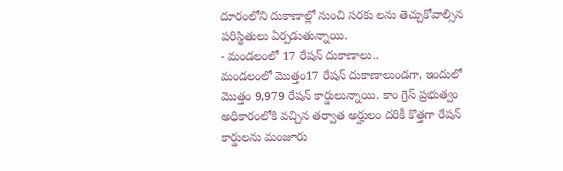దూరంలోని దుకాణాల్లో నుంచి సరకు లను తెచ్చుకోవాల్సిన పరిస్థితులు ఏర్పడుతున్నాయి.
- మండలంలో 17 రేషన్ దుకాణాలు..
మండలంలో మొత్తం17 రేషన్ దుకాణాలుండగా, ఇందులో మొత్తం 9,979 రేషన్ కార్డులున్నాయి. కాం గ్రెస్ ప్రభుత్వం అధికారంలోకి వచ్చిన తర్వాత అర్హులం దరికీ కొత్తగా రేషన్ కార్డులను మంజూరు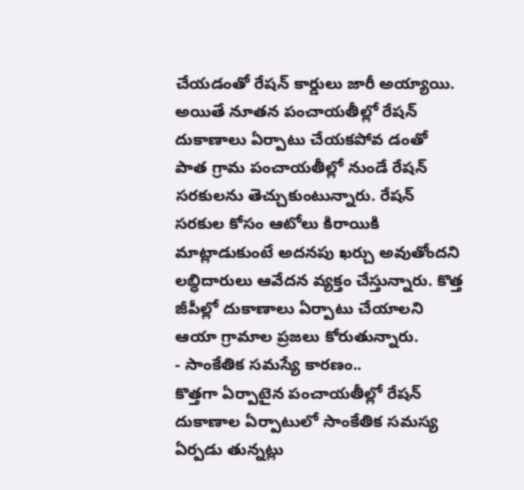చేయడంతో రేషన్ కార్డులు జారీ అయ్యాయి. అయితే నూతన పంచాయతీల్లో రేషన్ దుకాణాలు ఏర్పాటు చేయకపోవ డంతో పాత గ్రామ పంచాయతీల్లో నుండే రేషన్ సరకులను తెచ్చుకుంటున్నారు. రేషన్ సరకుల కోసం ఆటోలు కిరాయికి మాట్లాడుకుంటే అదనపు ఖర్చు అవుతోందని లబ్ధిదారులు ఆవేదన వ్యక్తం చేస్తున్నారు. కొత్త జీపీల్లో దుకాణాలు ఏర్పాటు చేయాలని ఆయా గ్రామాల ప్రజలు కోరుతున్నారు.
- సాంకేతిక సమస్యే కారణం..
కొత్తగా ఏర్పాటైన పంచాయతీల్లో రేషన్ దుకాణాల ఏర్పాటులో సాంకేతిక సమస్య ఏర్పడు తున్నట్లు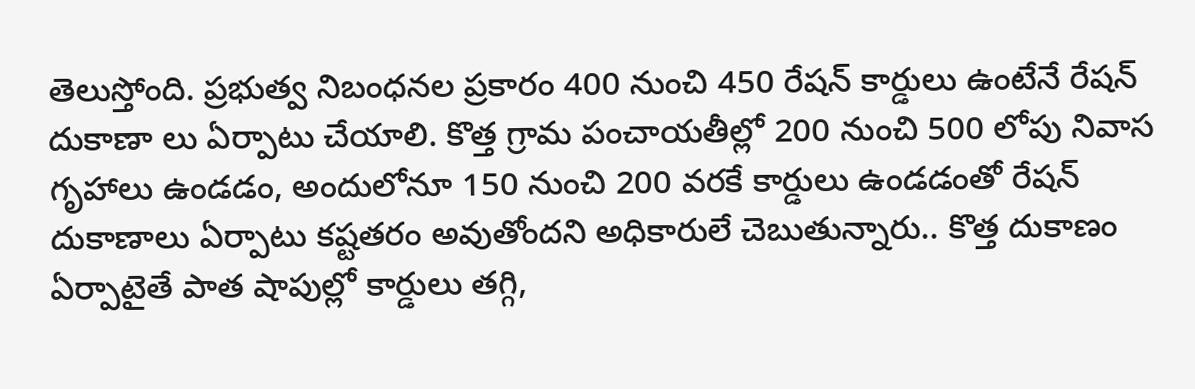తెలుస్తోంది. ప్రభుత్వ నిబంధనల ప్రకారం 400 నుంచి 450 రేషన్ కార్డులు ఉంటేనే రేషన్ దుకాణా లు ఏర్పాటు చేయాలి. కొత్త గ్రామ పంచాయతీల్లో 200 నుంచి 500 లోపు నివాస గృహాలు ఉండడం, అందులోనూ 150 నుంచి 200 వరకే కార్డులు ఉండడంతో రేషన్ దుకాణాలు ఏర్పాటు కష్టతరం అవుతోందని అధికారులే చెబుతున్నారు.. కొత్త దుకాణం ఏర్పాటైతే పాత షాపుల్లో కార్డులు తగ్గి,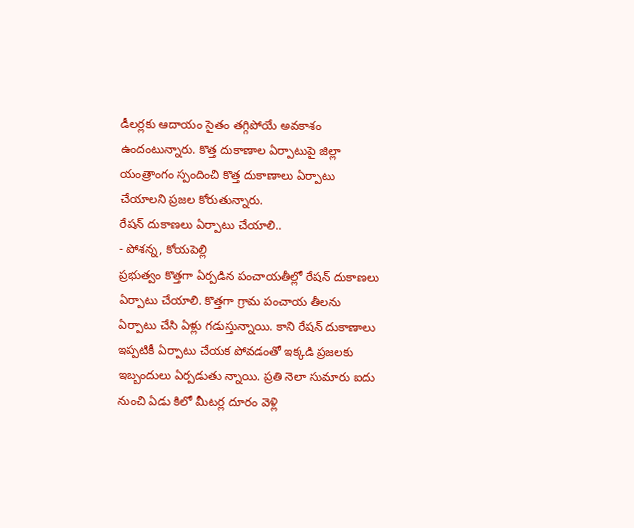డీలర్లకు ఆదాయం సైతం తగ్గిపోయే అవకాశం ఉందంటున్నారు. కొత్త దుకాణాల ఏర్పాటుపై జిల్లా యంత్రాంగం స్పందించి కొత్త దుకాణాలు ఏర్పాటు చేయాలని ప్రజల కోరుతున్నారు.
రేషన్ దుకాణలు ఏర్పాటు చేయాలి..
- పోశన్న, కోయపెల్లి
ప్రభుత్వం కొత్తగా ఏర్పడిన పంచాయతీల్లో రేషన్ దుకాణలు ఏర్పాటు చేయాలి. కొత్తగా గ్రామ పంచాయ తీలను ఏర్పాటు చేసి ఏళ్లు గడుస్తున్నాయి. కాని రేషన్ దుకాణాలు ఇప్పటికీ ఏర్పాటు చేయక పోవడంతో ఇక్కడి ప్రజలకు ఇబ్బందులు ఏర్పడుతు న్నాయి. ప్రతి నెలా సుమారు ఐదు నుంచి ఏడు కిలో మీటర్ల దూరం వెళ్లి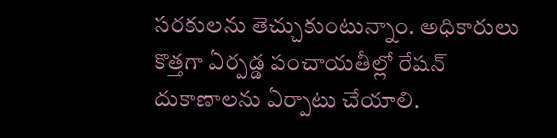సరకులను తెచ్చుకుంటున్నాం. అధికారులు కొత్తగా ఏర్పడ్డ పంచాయతీల్లో రేషన్ దుకాణాలను ఏర్పాటు చేయాలి.